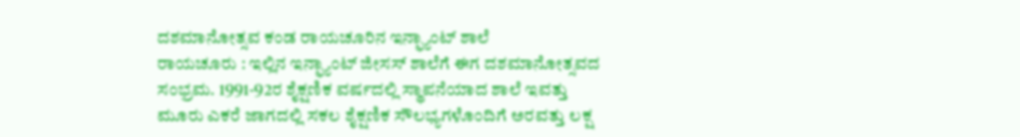ದಶಮಾನೋತ್ಸವ ಕಂಡ ರಾಯಚೂರಿನ ಇನ್ಫ್ಯಾಂಟ್ ಶಾಲೆ
ರಾಯಚೂರು : ಇಲ್ಲಿನ ಇನ್ಫ್ಯಾಂಟ್ ಜೀಸಸ್ ಶಾಲೆಗೆ ಈಗ ದಶಮಾನೋತ್ಸವದ ಸಂಭ್ರಮ. 1991-92ರ ಶೈಕ್ಷಣಿಕ ವರ್ಷದಲ್ಲಿ ಸ್ಥಾಪನೆಯಾದ ಶಾಲೆ ಇವತ್ತು ಮೂರು ಎಕರೆ ಜಾಗದಲ್ಲಿ ಸಕಲ ಶೈಕ್ಷಣಿಕ ಸೌಲಭ್ಯಗಳೊಂದಿಗೆ ಅರವತ್ತು ಲಕ್ಷ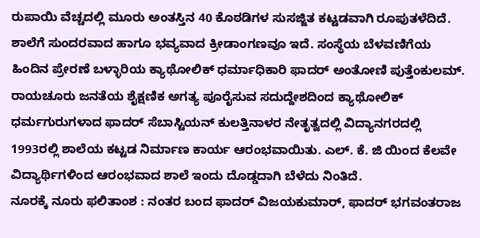ರುಪಾಯಿ ವೆಚ್ಚದಲ್ಲಿ ಮೂರು ಅಂತಸ್ತಿನ 40 ಕೊಠಡಿಗಳ ಸುಸಜ್ಜಿತ ಕಟ್ಟಡವಾಗಿ ರೂಪುತಳೆದಿದೆ. ಶಾಲೆಗೆ ಸುಂದರವಾದ ಹಾಗೂ ಭವ್ಯವಾದ ಕ್ರೀಡಾಂಗಣವೂ ಇದೆ. ಸಂಸ್ಥೆಯ ಬೆಳವಣಿಗೆಯ ಹಿಂದಿನ ಪ್ರೇರಣೆ ಬಳ್ಳಾರಿಯ ಕ್ಯಾಥೋಲಿಕ್ ಧರ್ಮಾಧಿಕಾರಿ ಫಾದರ್ ಅಂತೋಣಿ ಪುತ್ತೆಂಕುಲಮ್. ರಾಯಚೂರು ಜನತೆಯ ಶೈಕ್ಷಣಿಕ ಅಗತ್ಯ ಪೂರೈಸುವ ಸದುದ್ದೇಶದಿಂದ ಕ್ಯಾಥೋಲಿಕ್ ಧರ್ಮಗುರುಗಳಾದ ಫಾದರ್ ಸೆಬಾಸ್ಟಿಯನ್ ಕುಲತ್ತಿನಾಳರ ನೇತೃತ್ವದಲ್ಲಿ ವಿದ್ಯಾನಗರದಲ್ಲಿ 1993ರಲ್ಲಿ ಶಾಲೆಯ ಕಟ್ಟಡ ನಿರ್ಮಾಣ ಕಾರ್ಯ ಆರಂಭವಾಯಿತು. ಎಲ್. ಕೆ. ಜಿ ಯಿಂದ ಕೆಲವೇ ವಿದ್ಯಾರ್ಥಿಗಳಿಂದ ಆರಂಭವಾದ ಶಾಲೆ ಇಂದು ದೊಡ್ಡದಾಗಿ ಬೆಳೆದು ನಿಂತಿದೆ.
ನೂರಕ್ಕೆ ನೂರು ಫಲಿತಾಂಶ : ನಂತರ ಬಂದ ಫಾದರ್ ವಿಜಯಕುಮಾರ್, ಫಾದರ್ ಭಗವಂತರಾಜ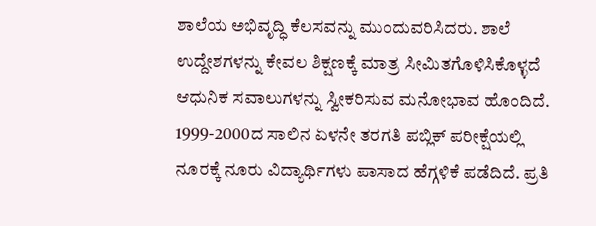ಶಾಲೆಯ ಅಭಿವೃದ್ಧಿ ಕೆಲಸವನ್ನು ಮುಂದುವರಿಸಿದರು. ಶಾಲೆ ಉದ್ದೇಶಗಳನ್ನು ಕೇವಲ ಶಿಕ್ಷಣಕ್ಕೆ ಮಾತ್ರ ಸೀಮಿತಗೊಳಿಸಿಕೊಳ್ಳದೆ ಆಧುನಿಕ ಸವಾಲುಗಳನ್ನು ಸ್ವೀಕರಿಸುವ ಮನೋಭಾವ ಹೊಂದಿದೆ. 1999-2000ದ ಸಾಲಿನ ಏಳನೇ ತರಗತಿ ಪಬ್ಲಿಕ್ ಪರೀಕ್ಷೆಯಲ್ಲಿ ನೂರಕ್ಕೆ ನೂರು ವಿದ್ಯಾರ್ಥಿಗಳು ಪಾಸಾದ ಹೆಗ್ಗಳಿಕೆ ಪಡೆದಿದೆ. ಪ್ರತಿ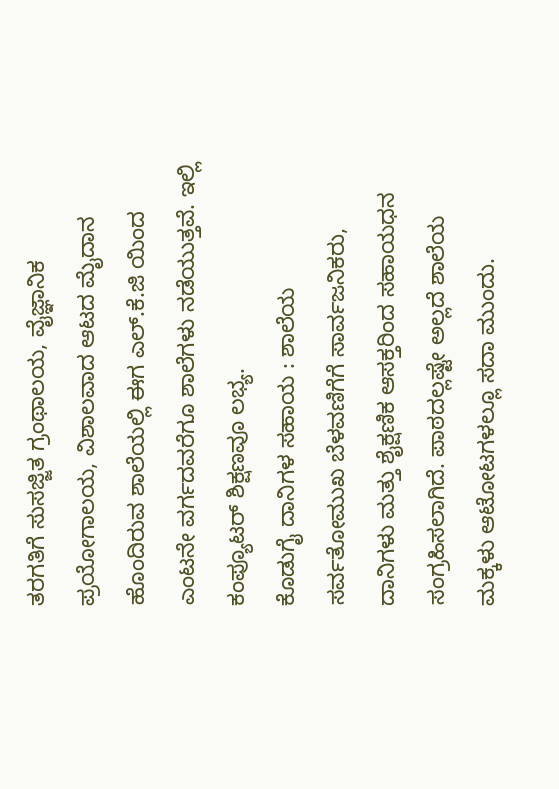ತರಗತಿಗೆ ಸುಸಜ್ಜಿತ ಗ್ರಂಥಾಲಯ, ವೈಜ್ಞಾನಿಕ ಪ್ರಯೋಗಾಲಯ, ವಿಶಾಲವಾದ ಆಟದ ಮೈದಾನ ಹೊಂದಿರುವ ಶಾಲೆಯಲ್ಲಿ ಈಗ ಎಲ್.ಕೆ.ಜಿ ಯಿಂದ ಎಂಟನೇ ವರ್ಗದವರೆಗೂ ಶಾಲೆಗಳು ನಡೆಯುತ್ತವೆ. ಇಲ್ಲಿ ಕಂಪ್ಯೂಟರ್ ಶಿಕ್ಷಣವೂ ಲಭ್ಯ.
ಕೊಡುಗೈ ದಾನಿಗಳ ಸಹಾಯ : ಶಾಲೆಯ ಸರ್ವತೋಮುಖ ಬೆಳವಣಿಗೆಗೆ ಸಾರ್ವಜನಿಕರು, ದಾನಿಗಳು ಮತ್ತು ಶೈಕ್ಷಣಿಕ ಆಸಕ್ತರಿಂದ ಸಹಾಯಧನ ಸಂಗ್ರಹಿಸಲಾಗಿದೆ. ಪಾಠದಲ್ಲಷ್ಟೇ ಅಲ್ಲದೆ ಶಾಲೆಯ ಮಕ್ಕಳು ಆಟೋಟಗಳಲ್ಲೂ ಸದಾ ಮುಂದು.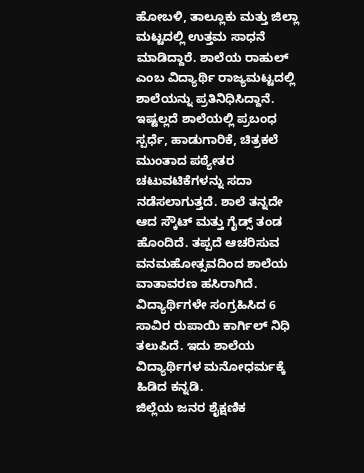ಹೋಬಳಿ, ತಾಲ್ಲೂಕು ಮತ್ತು ಜಿಲ್ಲಾ ಮಟ್ಟದಲ್ಲಿ ಉತ್ತಮ ಸಾಧನೆ ಮಾಡಿದ್ದಾರೆ. ಶಾಲೆಯ ರಾಹುಲ್ ಎಂಬ ವಿದ್ಯಾರ್ಥಿ ರಾಜ್ಯಮಟ್ಟದಲ್ಲಿ ಶಾಲೆಯನ್ನು ಪ್ರತಿನಿಧಿಸಿದ್ದಾನೆ. ಇಷ್ಟಲ್ಲದೆ ಶಾಲೆಯಲ್ಲಿ ಪ್ರಬಂಧ ಸ್ಪರ್ಧೆ, ಹಾಡುಗಾರಿಕೆ, ಚಿತ್ರಕಲೆ ಮುಂತಾದ ಪಠ್ಯೇತರ ಚಟುವಟಿಕೆಗಳನ್ನು ಸದಾ ನಡೆಸಲಾಗುತ್ತದೆ. ಶಾಲೆ ತನ್ನದೇ ಆದ ಸ್ಕೌಟ್ ಮತ್ತು ಗೈಡ್ಸ್ ತಂಡ ಹೊಂದಿದೆ. ತಪ್ಪದೆ ಆಚರಿಸುವ ವನಮಹೋತ್ಸವದಿಂದ ಶಾಲೆಯ ವಾತಾವರಣ ಹಸಿರಾಗಿದೆ. ವಿದ್ಯಾರ್ಥಿಗಳೇ ಸಂಗ್ರಹಿಸಿದ 6 ಸಾವಿರ ರುಪಾಯಿ ಕಾರ್ಗಿಲ್ ನಿಧಿ ತಲುಪಿದೆ. ಇದು ಶಾಲೆಯ ವಿದ್ಯಾರ್ಥಿಗಳ ಮನೋಧರ್ಮಕ್ಕೆ ಹಿಡಿದ ಕನ್ನಡಿ.
ಜಿಲ್ಲೆಯ ಜನರ ಶೈಕ್ಷಣಿಕ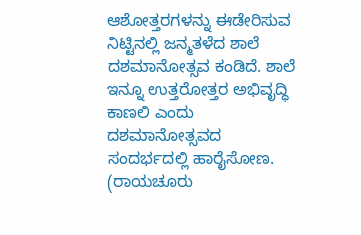ಆಶೋತ್ತರಗಳನ್ನು ಈಡೇರಿಸುವ ನಿಟ್ಟಿನಲ್ಲಿ ಜನ್ಮತಳೆದ ಶಾಲೆ ದಶಮಾನೋತ್ಸವ ಕಂಡಿದೆ. ಶಾಲೆ ಇನ್ನೂ ಉತ್ತರೋತ್ತರ ಅಭಿವೃದ್ಧಿ ಕಾಣಲಿ ಎಂದು ದಶಮಾನೋತ್ಸವದ ಸಂದರ್ಭದಲ್ಲಿ ಹಾರೈಸೋಣ.
(ರಾಯಚೂರು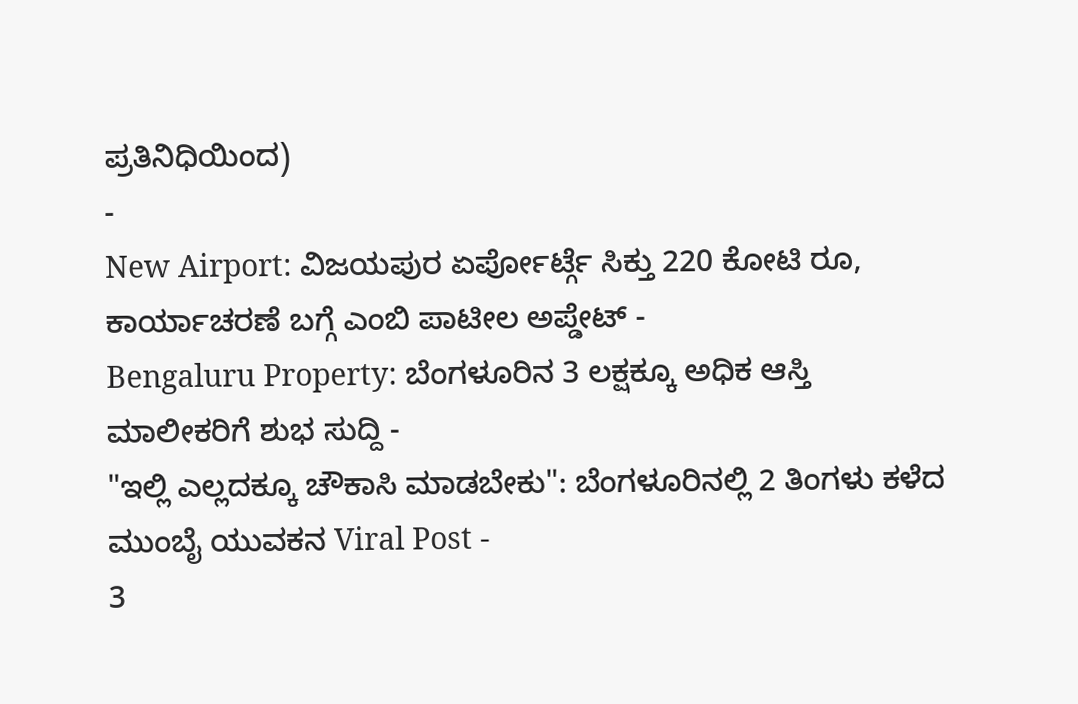ಪ್ರತಿನಿಧಿಯಿಂದ)
-
New Airport: ವಿಜಯಪುರ ಏರ್ಪೋರ್ಟ್ಗೆ ಸಿಕ್ತು 220 ಕೋಟಿ ರೂ, ಕಾರ್ಯಾಚರಣೆ ಬಗ್ಗೆ ಎಂಬಿ ಪಾಟೀಲ ಅಪ್ಡೇಟ್ -
Bengaluru Property: ಬೆಂಗಳೂರಿನ 3 ಲಕ್ಷಕ್ಕೂ ಅಧಿಕ ಆಸ್ತಿ ಮಾಲೀಕರಿಗೆ ಶುಭ ಸುದ್ದಿ -
"ಇಲ್ಲಿ ಎಲ್ಲದಕ್ಕೂ ಚೌಕಾಸಿ ಮಾಡಬೇಕು": ಬೆಂಗಳೂರಿನಲ್ಲಿ 2 ತಿಂಗಳು ಕಳೆದ ಮುಂಬೈ ಯುವಕನ Viral Post -
3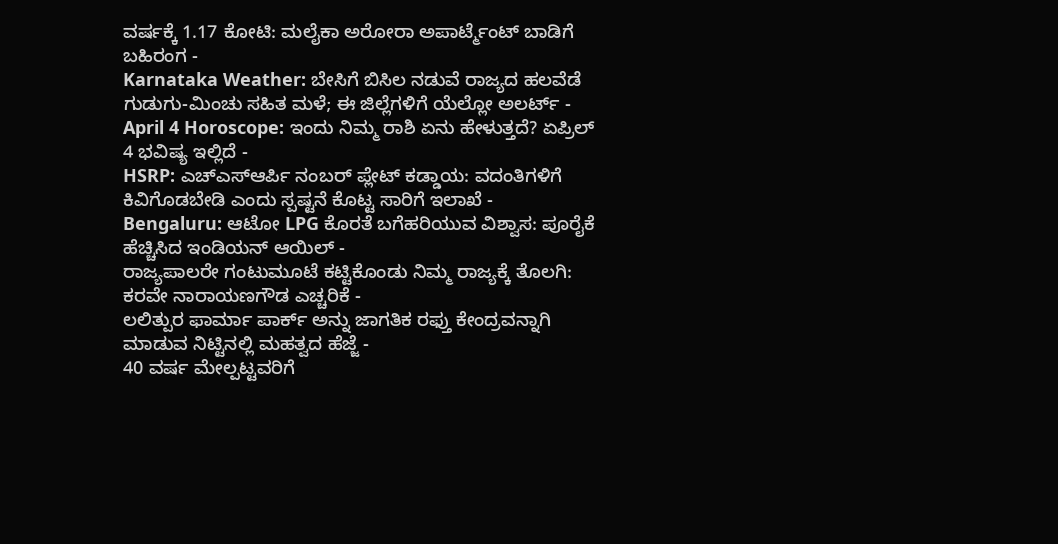ವರ್ಷಕ್ಕೆ 1.17 ಕೋಟಿ: ಮಲೈಕಾ ಅರೋರಾ ಅಪಾರ್ಟ್ಮೆಂಟ್ ಬಾಡಿಗೆ ಬಹಿರಂಗ -
Karnataka Weather: ಬೇಸಿಗೆ ಬಿಸಿಲ ನಡುವೆ ರಾಜ್ಯದ ಹಲವೆಡೆ ಗುಡುಗು-ಮಿಂಚು ಸಹಿತ ಮಳೆ; ಈ ಜಿಲ್ಲೆಗಳಿಗೆ ಯೆಲ್ಲೋ ಅಲರ್ಟ್ -
April 4 Horoscope: ಇಂದು ನಿಮ್ಮ ರಾಶಿ ಏನು ಹೇಳುತ್ತದೆ? ಏಪ್ರಿಲ್ 4 ಭವಿಷ್ಯ ಇಲ್ಲಿದೆ -
HSRP: ಎಚ್ಎಸ್ಆರ್ಪಿ ನಂಬರ್ ಪ್ಲೇಟ್ ಕಡ್ಡಾಯ: ವದಂತಿಗಳಿಗೆ ಕಿವಿಗೊಡಬೇಡಿ ಎಂದು ಸ್ಪಷ್ಟನೆ ಕೊಟ್ಟ ಸಾರಿಗೆ ಇಲಾಖೆ -
Bengaluru: ಆಟೋ LPG ಕೊರತೆ ಬಗೆಹರಿಯುವ ವಿಶ್ವಾಸ: ಪೂರೈಕೆ ಹೆಚ್ಚಿಸಿದ ಇಂಡಿಯನ್ ಆಯಿಲ್ -
ರಾಜ್ಯಪಾಲರೇ ಗಂಟುಮೂಟೆ ಕಟ್ಟಿಕೊಂಡು ನಿಮ್ಮ ರಾಜ್ಯಕ್ಕೆ ತೊಲಗಿ: ಕರವೇ ನಾರಾಯಣಗೌಡ ಎಚ್ಚರಿಕೆ -
ಲಲಿತ್ಪುರ ಫಾರ್ಮಾ ಪಾರ್ಕ್ ಅನ್ನು ಜಾಗತಿಕ ರಫ್ತು ಕೇಂದ್ರವನ್ನಾಗಿ ಮಾಡುವ ನಿಟ್ಟಿನಲ್ಲಿ ಮಹತ್ವದ ಹೆಜ್ಜೆ -
40 ವರ್ಷ ಮೇಲ್ಪಟ್ಟವರಿಗೆ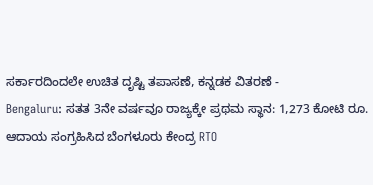ಸರ್ಕಾರದಿಂದಲೇ ಉಚಿತ ದೃಷ್ಟಿ ತಪಾಸಣೆ, ಕನ್ನಡಕ ವಿತರಣೆ -
Bengaluru: ಸತತ 3ನೇ ವರ್ಷವೂ ರಾಜ್ಯಕ್ಕೇ ಪ್ರಥಮ ಸ್ಥಾನ: 1,273 ಕೋಟಿ ರೂ. ಆದಾಯ ಸಂಗ್ರಹಿಸಿದ ಬೆಂಗಳೂರು ಕೇಂದ್ರ RTO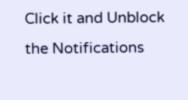Click it and Unblock the Notifications